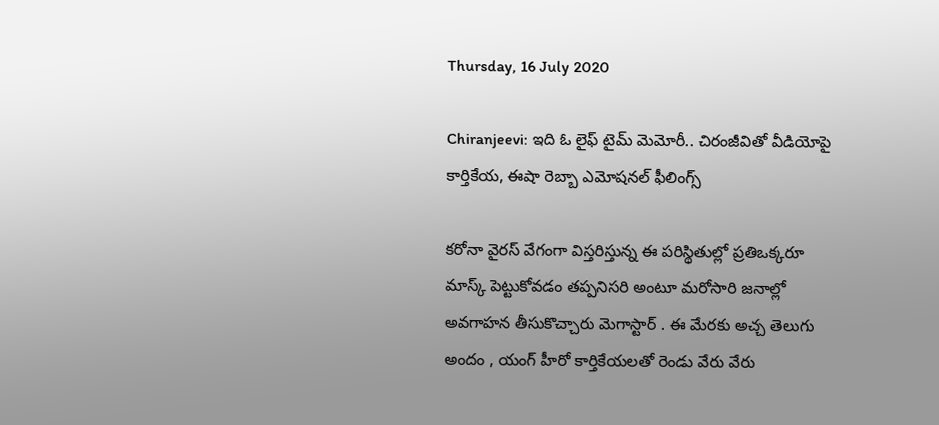Thursday, 16 July 2020

Chiranjeevi: ఇది ఓ లైఫ్ టైమ్ మెమోరీ.. చిరంజీవితో‌ వీడియోపై కార్తికేయ, ఈషా రెబ్బా ఎమోషనల్ ఫీలింగ్స్

కరోనా వైరస్ వేగంగా విస్తరిస్తున్న ఈ పరిస్థితుల్లో ప్రతిఒక్కరూ మాస్క్ పెట్టుకోవడం తప్పనిసరి అంటూ మరోసారి జనాల్లో అవగాహన తీసుకొచ్చారు మెగాస్టార్ . ఈ మేరకు అచ్చ తెలుగు అందం , యంగ్ హీరో కార్తికేయలతో రెండు వేరు వేరు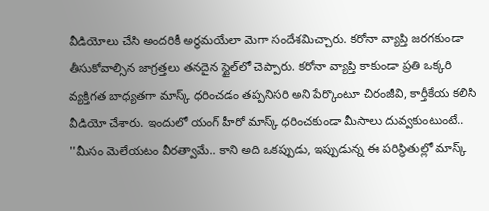వీడియోలు చేసి అందరికీ అర్థమయేలా మెగా సందేశమిచ్చారు. కరోనా వ్యాప్తి జరగకుండా తీసుకోవాల్సిన జాగ్రత్తలు తనదైన స్టైల్‌లో చెప్పారు. కరోనా వ్యాప్తి కాకుండా ప్రతి ఒక్కరి వ్యక్తిగత బాధ్యతగా మాస్క్ ధరించడం తప్పనిసరి అని పేర్కొంటూ చిరంజీవి, కార్తీకేయ కలిసి వీడియో చేశారు. ఇందులో యంగ్ హీరో మాస్క్ ధరించకుండా మీసాలు దువ్వకుంటుంటే.. ''మీసం మెలేయటం వీరత్వామే.. కాని అది ఒకప్పుడు, ఇప్పుడున్న ఈ పరిస్థితుల్లో మాస్క్‌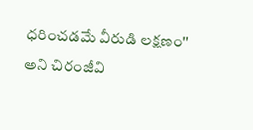ధరించడమే వీరుడి లక్షణం'' అని చిరంజీవి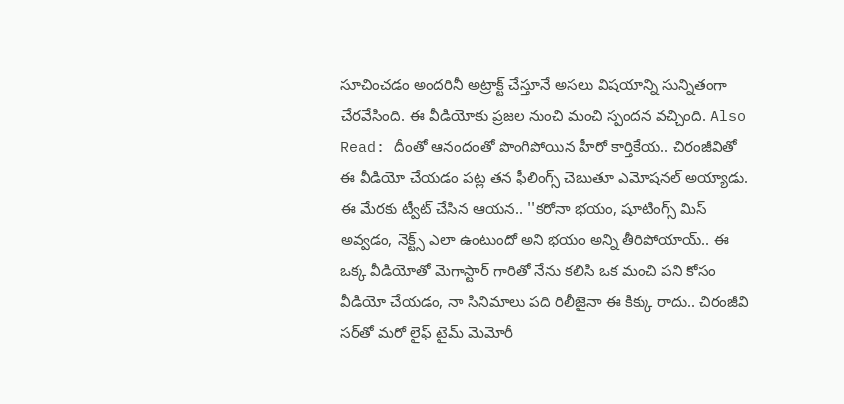సూచించడం అందరినీ అట్రాక్ట్ చేస్తూనే అసలు విషయాన్ని సున్నితంగా చేరవేసింది. ఈ వీడియోకు ప్రజల నుంచి మంచి స్పందన వచ్చింది. Also Read: దీంతో ఆనందంతో పొంగిపోయిన హీరో కార్తికేయ.. చిరంజీవితో ఈ వీడియో చేయడం పట్ల తన ఫీలింగ్స్ చెబుతూ ఎమోషనల్ అయ్యాడు. ఈ మేరకు ట్వీట్ చేసిన ఆయన.. ''కరోనా భయం, షూటింగ్స్ మిస్ అవ్వడం, నెక్ట్స్ ఎలా ఉంటుందో అని భయం అన్ని తీరిపోయాయ్.. ఈ ఒక్క వీడియోతో మెగాస్టార్ గారితో నేను కలిసి ఒక మంచి పని కోసం వీడియో చేయడం, నా సినిమాలు పది రిలీజైనా ఈ కిక్కు రాదు.. చిరంజీవి సర్‌తో మరో లైఫ్ టైమ్ మెమోరీ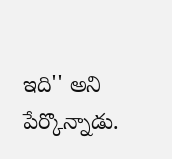ఇది'' అని పేర్కొన్నాడు.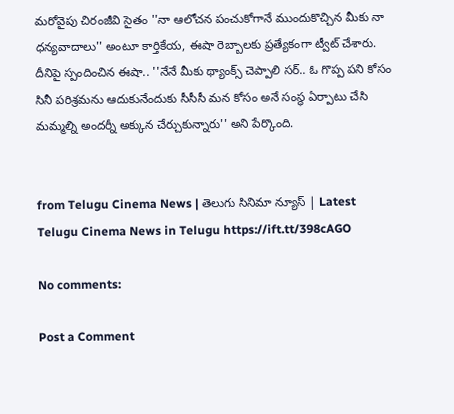మరోవైపు చిరంజీవి సైతం ''నా ఆలోచన పంచుకోగానే ముందుకొచ్చిన మీకు నా ధన్యవాదాలు'' అంటూ కార్తికేయ, ఈషా రెబ్బాలకు ప్రత్యేకంగా ట్వీట్ చేశారు. దీనిపై స్పందించిన ఈషా.. ''నేనే మీకు థ్యాంక్స్ చెప్పాలి సర్.. ఓ గొప్ప పని కోసం సినీ పరిశ్రమను ఆదుకునేందుకు సీసీసీ మన కోసం అనే సంస్థ ఏర్పాటు చేసి మమ్మల్ని అందర్నీ అక్కున చేర్చుకున్నారు'' అని పేర్కొంది.


from Telugu Cinema News | తెలుగు సినిమా న్యూస్ | Latest Telugu Cinema News in Telugu https://ift.tt/398cAGO

No comments:

Post a Comment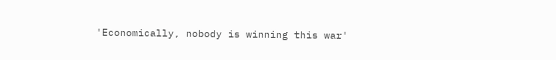'Economically, nobody is winning this war'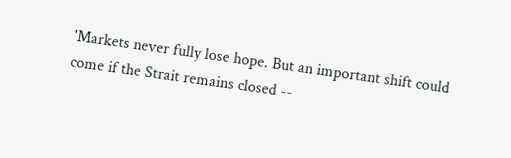'Markets never fully lose hope. But an important shift could come if the Strait remains closed --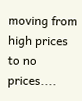moving from high prices to no prices....